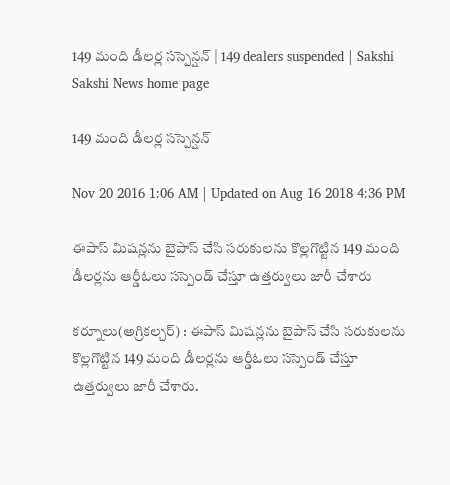149 మంది డీలర్ల సస్పెన్షన్‌ | 149 dealers suspended | Sakshi
Sakshi News home page

149 మంది డీలర్ల సస్పెన్షన్‌

Nov 20 2016 1:06 AM | Updated on Aug 16 2018 4:36 PM

ఈపాస్‌ మిషన్లను బైపాస్‌ చేసి సరుకులను కొల్లగొట్టిన 149 మంది డీలర్లను ఆర్డీఓలు సస్పెండ్‌ చేస్తూ ఉత్తర్వులు జారీ చేశారు

కర్నూలు(అగ్రికల్చర్‌) : ఈపాస్‌ మిషన్లను బైపాస్‌ చేసి సరుకులను కొల్లగొట్టిన 149 మంది డీలర్లను ఆర్డీఓలు సస్పెండ్‌ చేస్తూ ఉత్తర్వులు జారీ చేశారు.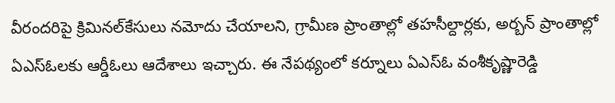వీరందరిపై క్రిమినల్‌కేసులు నమోదు చేయాలని, గ్రామీణ ప్రాంతాల్లో తహసీల్దార్లకు, అర్బన్‌ ప్రాంతాల్లో ఏఎస్‌ఓలకు ఆర్డీఓలు ఆదేశాలు ఇచ్చారు. ఈ నేపథ్యంలో కర్నూలు ఏఎస్‌ఓ వంశీకృష్ణారెడ్డి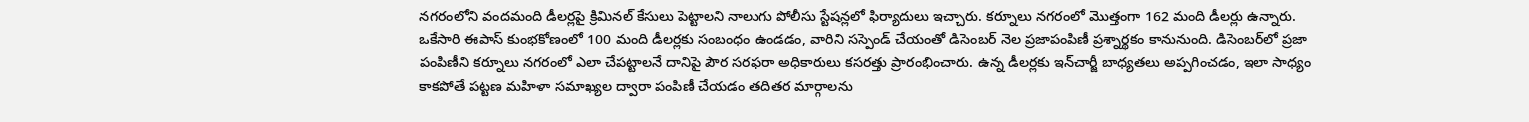నగరంలోని వందమంది డీలర్లపై క్రిమినల్‌ కేసులు పెట్టాలని నాలుగు పోలీసు స్టేషన్లలో ఫిర్యాదులు ఇచ్చారు. కర్నూలు నగరంలో మొత్తంగా 162 మంది డీలర్లు ఉన్నారు. ఒకేసారి ఈపాస్‌ కుంభకోణంలో 100 మంది డీలర్లకు సంబంధం ఉండడం, వారిని సస్పెండ్‌ చేయంతో డిసెంబర్‌ నెల ప్రజాపంపిణీ ప్రశ్నార్థకం కానునుంది. డిసెంబర్‌లో ప్రజా పంపిణీని కర్నూలు నగరంలో ఎలా చేపట్టాలనే దానిపై పౌర సరఫరా అధికారులు కసరత్తు ప్రారంభించారు. ఉన్న డీలర్లకు ఇన్‌చార్జీ బాధ్యతలు అప్పగించడం, ఇలా సాధ్యం కాకపోతే పట్టణ మహిళా సమాఖ్యల ద్వారా పంపిణీ చేయడం తదితర మార్గాలను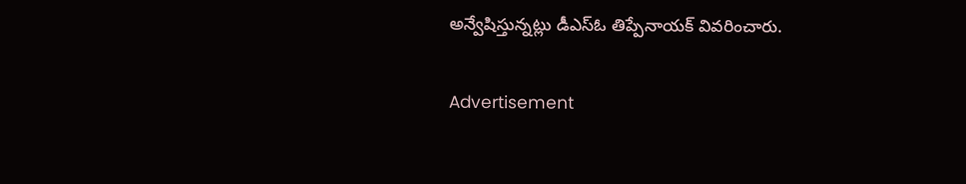అన్వేషిస్తున్నట్లు డీఎస్‌ఓ తిప్పేనాయక్‌ వివరించారు.

Advertisement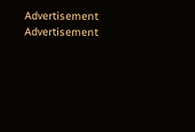Advertisement
Advertisement